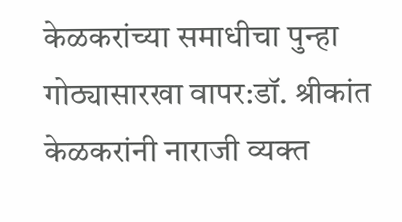केळकरांच्या समाधीचा पुन्हा गोठ्यासारखा वापर:डॉ. श्रीकांत केळकरांनी नाराजी व्यक्त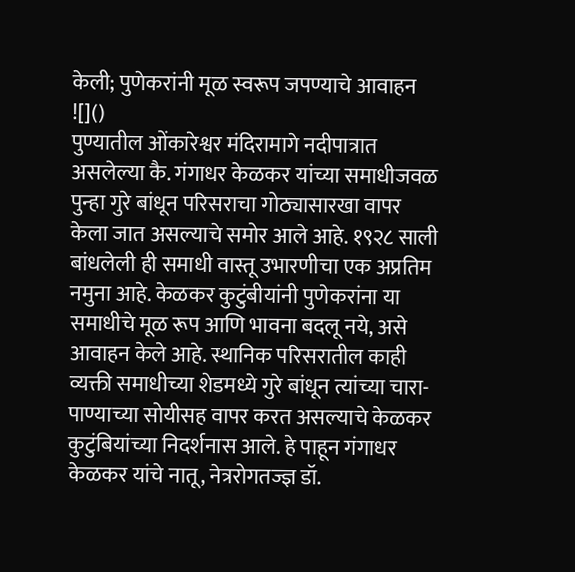केली; पुणेकरांनी मूळ स्वरूप जपण्याचे आवाहन
![]()
पुण्यातील ओंकारेश्वर मंदिरामागे नदीपात्रात असलेल्या कै. गंगाधर केळकर यांच्या समाधीजवळ पुन्हा गुरे बांधून परिसराचा गोठ्यासारखा वापर केला जात असल्याचे समोर आले आहे. १९२८ साली बांधलेली ही समाधी वास्तू उभारणीचा एक अप्रतिम नमुना आहे. केळकर कुटुंबीयांनी पुणेकरांना या समाधीचे मूळ रूप आणि भावना बदलू नये, असे आवाहन केले आहे. स्थानिक परिसरातील काही व्यक्ती समाधीच्या शेडमध्ये गुरे बांधून त्यांच्या चारा-पाण्याच्या सोयीसह वापर करत असल्याचे केळकर कुटुंबियांच्या निदर्शनास आले. हे पाहून गंगाधर केळकर यांचे नातू, नेत्ररोगतज्ज्ञ डॉ.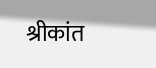श्रीकांत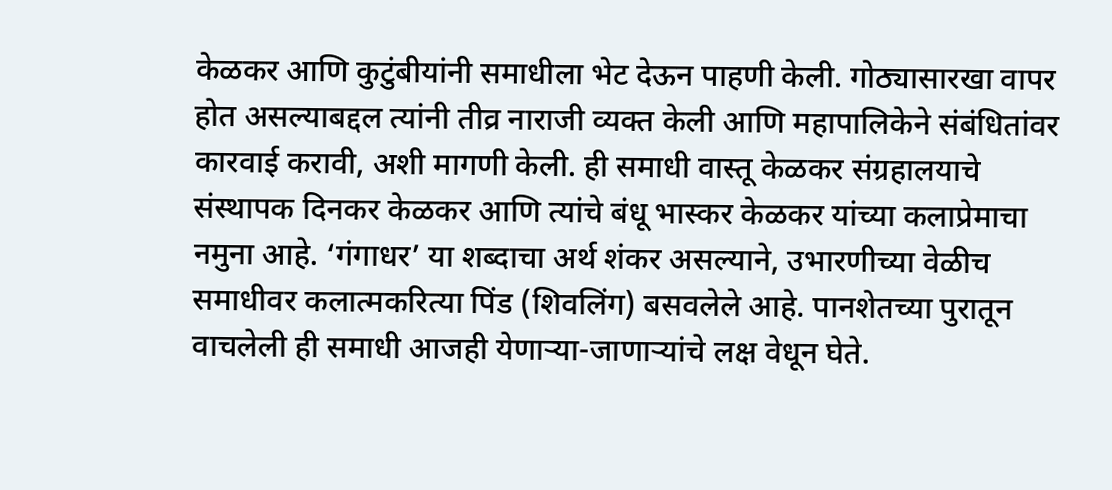केळकर आणि कुटुंबीयांनी समाधीला भेट देऊन पाहणी केली. गोठ्यासारखा वापर होत असल्याबद्दल त्यांनी तीव्र नाराजी व्यक्त केली आणि महापालिकेने संबंधितांवर कारवाई करावी, अशी मागणी केली. ही समाधी वास्तू केळकर संग्रहालयाचे संस्थापक दिनकर केळकर आणि त्यांचे बंधू भास्कर केळकर यांच्या कलाप्रेमाचा नमुना आहे. ‘गंगाधर’ या शब्दाचा अर्थ शंकर असल्याने, उभारणीच्या वेळीच समाधीवर कलात्मकरित्या पिंड (शिवलिंग) बसवलेले आहे. पानशेतच्या पुरातून वाचलेली ही समाधी आजही येणाऱ्या-जाणाऱ्यांचे लक्ष वेधून घेते.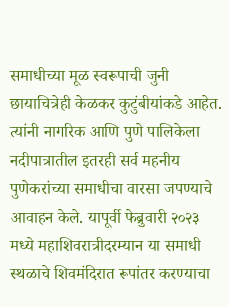समाधीच्या मूळ स्वरूपाची जुनी छायाचित्रेही केळकर कुटुंबीयांकडे आहेत. त्यांनी नागरिक आणि पुणे पालिकेला नदीपात्रातील इतरही सर्व महनीय पुणेकरांच्या समाधीचा वारसा जपण्याचे आवाहन केले. यापूर्वी फेब्रुवारी २०२३ मध्ये महाशिवरात्रीदरम्यान या समाधी स्थळाचे शिवमंदिरात रूपांतर करण्याचा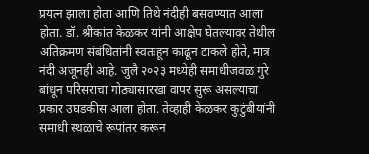प्रयत्न झाला होता आणि तिथे नंदीही बसवण्यात आला होता. डॉ. श्रीकांत केळकर यांनी आक्षेप घेतल्यावर तेथील अतिक्रमण संबंधितांनी स्वतःहून काढून टाकले होते, मात्र नंदी अजूनही आहे. जुलै २०२३ मध्येही समाधीजवळ गुरे बांधून परिसराचा गोठ्यासारखा वापर सुरू असल्याचा प्रकार उघडकीस आला होता. तेव्हाही केळकर कुटुंबीयांनी समाधी स्थळाचे रूपांतर करून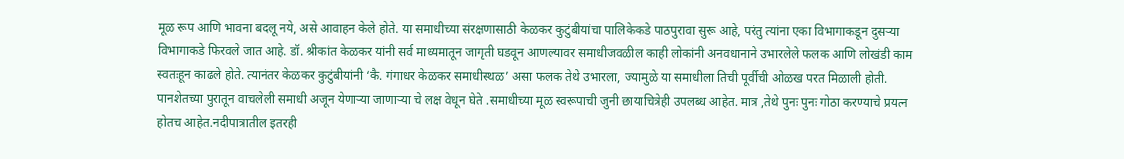मूळ रूप आणि भावना बदलू नये, असे आवाहन केले होते. या समाधीच्या संरक्षणासाठी केळकर कुटुंबीयांचा पालिकेकडे पाठपुरावा सुरू आहे, परंतु त्यांना एका विभागाकडून दुसऱ्या विभागाकडे फिरवले जात आहे. डॉ. श्रीकांत केळकर यांनी सर्व माध्यमातून जागृती घडवून आणल्यावर समाधीजवळील काही लोकांनी अनवधानाने उभारलेले फलक आणि लोखंडी काम स्वतःहून काढले होते. त्यानंतर केळकर कुटुंबीयांनी ‘कै. गंगाधर केळकर समाधीस्थळ’ असा फलक तेथे उभारला, ज्यामुळे या समाधीला तिची पूर्वीची ओळख परत मिळाली होती. पानशेतच्या पुरातून वाचलेली समाधी अजून येणाऱ्या जाणाऱ्या चे लक्ष वेधून घेते .समाधीच्या मूळ स्वरूपाची जुनी छायाचित्रेही उपलब्ध आहेत. मात्र ,तेथे पुनः पुनः गोठा करण्याचे प्रयत्न होतच आहेत.नदीपात्रातील इतरही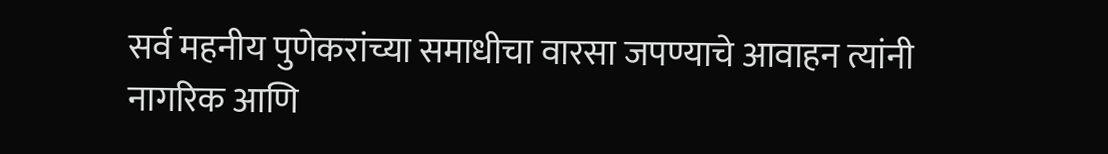सर्व महनीय पुणेकरांच्या समाधीचा वारसा जपण्याचे आवाहन त्यांनी नागरिक आणि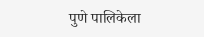पुणे पालिकेला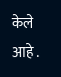केले आहे .